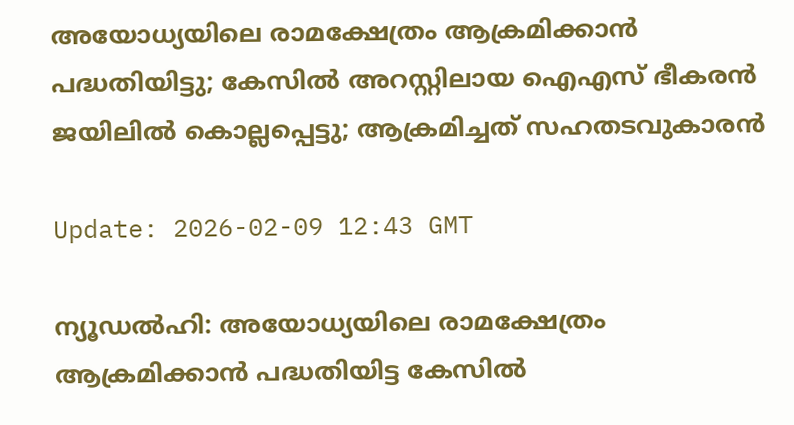അയോധ്യയിലെ രാമക്ഷേത്രം ആക്രമിക്കാന്‍ പദ്ധതിയിട്ടു; കേസില്‍ അറസ്റ്റിലായ ഐഎസ് ഭീകരന്‍ ജയിലില്‍ കൊല്ലപ്പെട്ടു; ആക്രമിച്ചത് സഹതടവുകാരന്‍

Update: 2026-02-09 12:43 GMT

ന്യൂഡല്‍ഹി: അയോധ്യയിലെ രാമക്ഷേത്രം ആക്രമിക്കാന്‍ പദ്ധതിയിട്ട കേസില്‍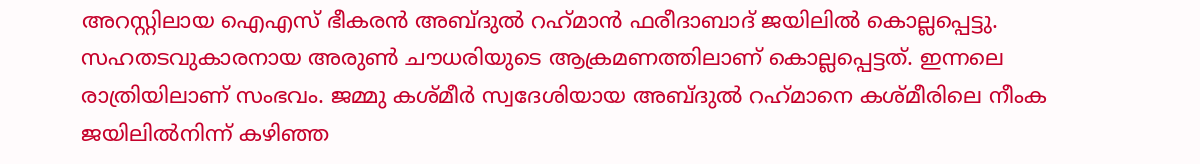അറസ്റ്റിലായ ഐഎസ് ഭീകരന്‍ അബ്ദുല്‍ റഹ്‌മാന്‍ ഫരീദാബാദ് ജയിലില്‍ കൊല്ലപ്പെട്ടു. സഹതടവുകാരനായ അരുണ്‍ ചൗധരിയുടെ ആക്രമണത്തിലാണ് കൊല്ലപ്പെട്ടത്. ഇന്നലെ രാത്രിയിലാണ് സംഭവം. ജമ്മു കശ്മീര്‍ സ്വദേശിയായ അബ്ദുല്‍ റഹ്‌മാനെ കശ്മീരിലെ നീംക ജയിലില്‍നിന്ന് കഴിഞ്ഞ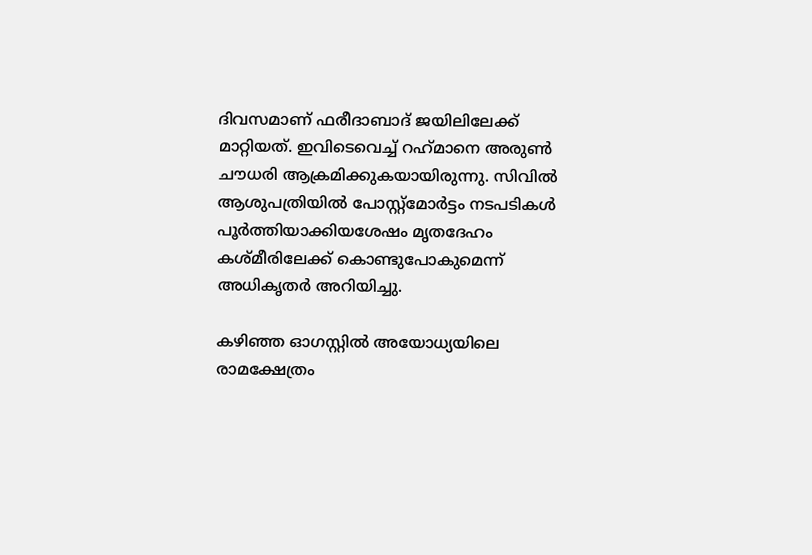ദിവസമാണ് ഫരീദാബാദ് ജയിലിലേക്ക് മാറ്റിയത്. ഇവിടെവെച്ച് റഹ്‌മാനെ അരുണ്‍ ചൗധരി ആക്രമിക്കുകയായിരുന്നു. സിവില്‍ ആശുപത്രിയില്‍ പോസ്റ്റ്‌മോര്‍ട്ടം നടപടികള്‍ പൂര്‍ത്തിയാക്കിയശേഷം മൃതദേഹം കശ്മീരിലേക്ക് കൊണ്ടുപോകുമെന്ന് അധികൃതര്‍ അറിയിച്ചു.

കഴിഞ്ഞ ഓഗസ്റ്റില്‍ അയോധ്യയിലെ രാമക്ഷേത്രം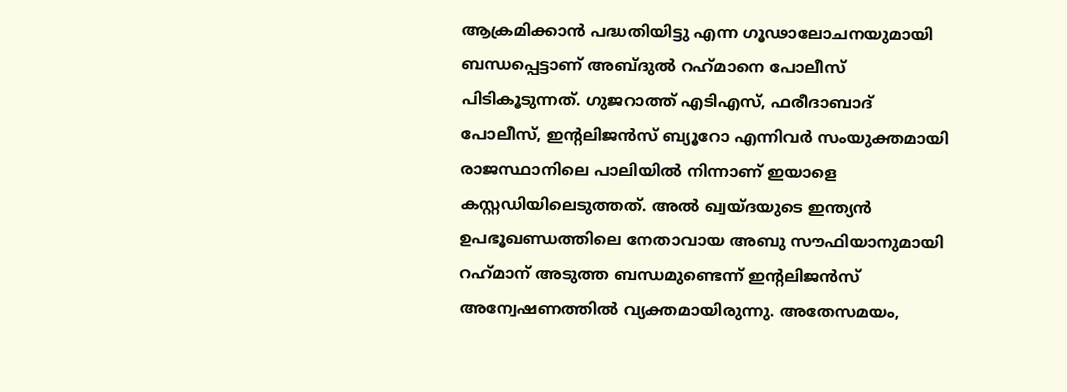ആക്രമിക്കാന്‍ പദ്ധതിയിട്ടു എന്ന ഗൂഢാലോചനയുമായി ബന്ധപ്പെട്ടാണ് അബ്ദുല്‍ റഹ്‌മാനെ പോലീസ് പിടികൂടുന്നത്. ഗുജറാത്ത് എടിഎസ്, ഫരീദാബാദ് പോലീസ്, ഇന്റലിജന്‍സ് ബ്യൂറോ എന്നിവര്‍ സംയുക്തമായി രാജസ്ഥാനിലെ പാലിയില്‍ നിന്നാണ് ഇയാളെ കസ്റ്റഡിയിലെടുത്തത്. അല്‍ ഖ്വയ്ദയുടെ ഇന്ത്യന്‍ ഉപഭൂഖണ്ഡത്തിലെ നേതാവായ അബു സൗഫിയാനുമായി റഹ്‌മാന് അടുത്ത ബന്ധമുണ്ടെന്ന് ഇന്റലിജന്‍സ് അന്വേഷണത്തില്‍ വ്യക്തമായിരുന്നു. അതേസമയം,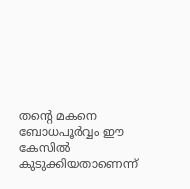തന്റെ മകനെ ബോധപൂര്‍വ്വം ഈ കേസില്‍ കുടുക്കിയതാണെന്ന്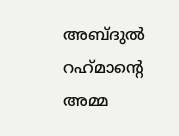അബ്ദുല്‍ റഹ്‌മാന്റെ അമ്മ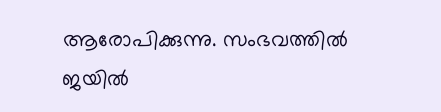ആരോപിക്കുന്നു. സംഭവത്തില്‍ ജയില്‍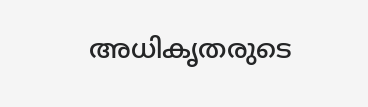അധികൃതരുടെ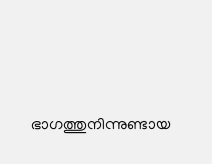ഭാഗത്തുനിന്നുണ്ടായ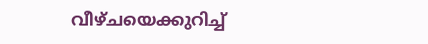വീഴ്ചയെക്കുറിച്ച്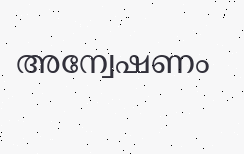അന്വേഷണം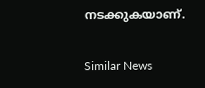നടക്കുകയാണ്.

Similar News